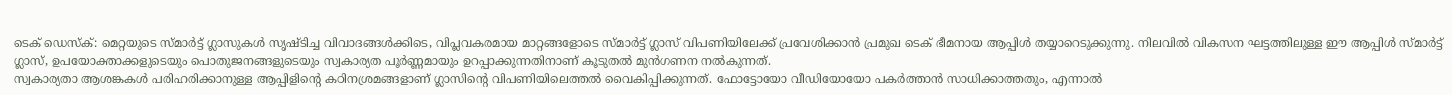ടെക് ഡെസ്ക്: മെറ്റയുടെ സ്മാർട്ട് ഗ്ലാസുകൾ സൃഷ്ടിച്ച വിവാദങ്ങൾക്കിടെ, വിപ്ലവകരമായ മാറ്റങ്ങളോടെ സ്മാർട്ട് ഗ്ലാസ് വിപണിയിലേക്ക് പ്രവേശിക്കാൻ പ്രമുഖ ടെക് ഭീമനായ ആപ്പിൾ തയ്യാറെടുക്കുന്നു. നിലവിൽ വികസന ഘട്ടത്തിലുള്ള ഈ ആപ്പിൾ സ്മാർട്ട് ഗ്ലാസ്, ഉപയോക്താക്കളുടെയും പൊതുജനങ്ങളുടെയും സ്വകാര്യത പൂർണ്ണമായും ഉറപ്പാക്കുന്നതിനാണ് കൂടുതൽ മുൻഗണന നൽകുന്നത്.
സ്വകാര്യതാ ആശങ്കകൾ പരിഹരിക്കാനുള്ള ആപ്പിളിന്റെ കഠിനശ്രമങ്ങളാണ് ഗ്ലാസിന്റെ വിപണിയിലെത്തൽ വൈകിപ്പിക്കുന്നത്. ഫോട്ടോയോ വീഡിയോയോ പകർത്താൻ സാധിക്കാത്തതും, എന്നാൽ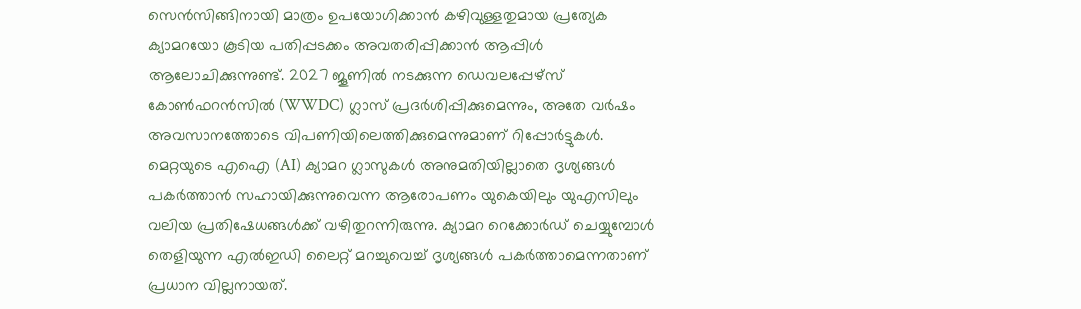സെൻസിങ്ങിനായി മാത്രം ഉപയോഗിക്കാൻ കഴിവുള്ളതുമായ പ്രത്യേക ക്യാമറയോ കൂടിയ പതിപ്പടക്കം അവതരിപ്പിക്കാൻ ആപ്പിൾ ആലോചിക്കുന്നുണ്ട്. 2027 ജൂണിൽ നടക്കുന്ന ഡെവലപ്പേഴ്സ് കോൺഫറൻസിൽ (WWDC) ഗ്ലാസ് പ്രദർശിപ്പിക്കുമെന്നും, അതേ വർഷം അവസാനത്തോടെ വിപണിയിലെത്തിക്കുമെന്നുമാണ് റിപ്പോർട്ടുകൾ.
മെറ്റയുടെ എഐ (AI) ക്യാമറ ഗ്ലാസുകൾ അനുമതിയില്ലാതെ ദൃശ്യങ്ങൾ പകർത്താൻ സഹായിക്കുന്നുവെന്ന ആരോപണം യുകെയിലും യുഎസിലും വലിയ പ്രതിഷേധങ്ങൾക്ക് വഴിതുറന്നിരുന്നു. ക്യാമറ റെക്കോർഡ് ചെയ്യുമ്പോൾ തെളിയുന്ന എൽഇഡി ലൈറ്റ് മറച്ചുവെച്ച് ദൃശ്യങ്ങൾ പകർത്താമെന്നതാണ് പ്രധാന വില്ലനായത്.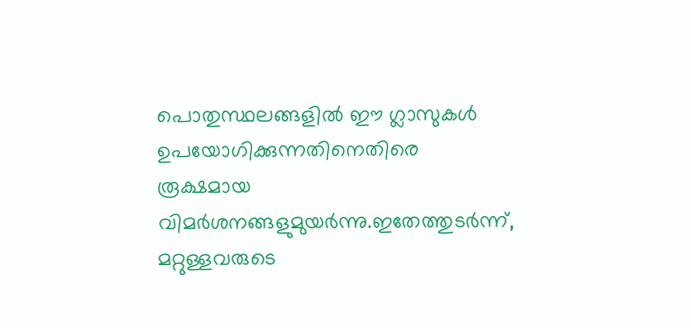പൊതുസ്ഥലങ്ങളിൽ ഈ ഗ്ലാസുകൾ ഉപയോഗിക്കുന്നതിനെതിരെ രൂക്ഷമായ വിമർശനങ്ങളുമുയർന്നു.ഇതേത്തുടർന്ന്, മറ്റുള്ളവരുടെ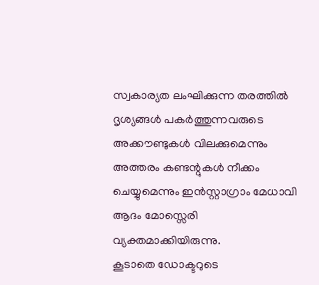സ്വകാര്യത ലംഘിക്കുന്ന തരത്തിൽ ദൃശ്യങ്ങൾ പകർത്തുന്നവരുടെ അക്കൗണ്ടുകൾ വിലക്കുമെന്നും അത്തരം കണ്ടന്റുകൾ നീക്കം ചെയ്യുമെന്നും ഇൻസ്റ്റാഗ്രാം മേധാവി ആദം മോസ്സെരി വ്യക്തമാക്കിയിരുന്നു.
കൂടാതെ ഡോക്ടറുടെ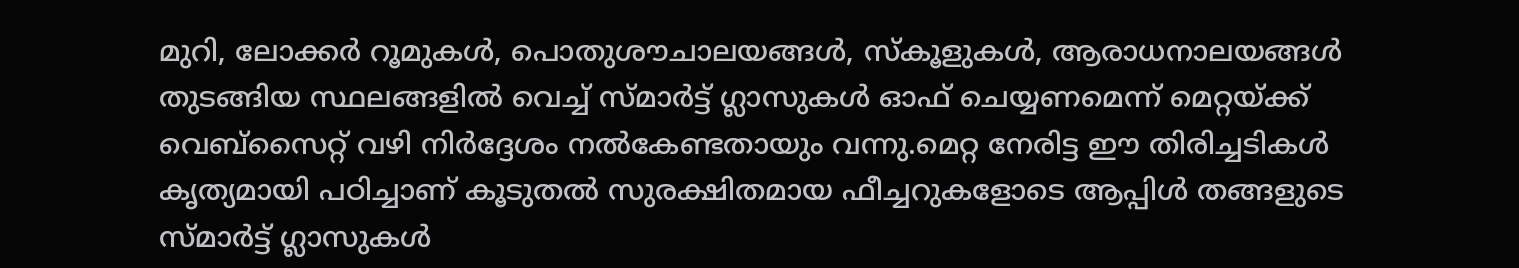മുറി, ലോക്കർ റൂമുകൾ, പൊതുശൗചാലയങ്ങൾ, സ്കൂളുകൾ, ആരാധനാലയങ്ങൾ തുടങ്ങിയ സ്ഥലങ്ങളിൽ വെച്ച് സ്മാർട്ട് ഗ്ലാസുകൾ ഓഫ് ചെയ്യണമെന്ന് മെറ്റയ്ക്ക് വെബ്സൈറ്റ് വഴി നിർദ്ദേശം നൽകേണ്ടതായും വന്നു.മെറ്റ നേരിട്ട ഈ തിരിച്ചടികൾ കൃത്യമായി പഠിച്ചാണ് കൂടുതൽ സുരക്ഷിതമായ ഫീച്ചറുകളോടെ ആപ്പിൾ തങ്ങളുടെ സ്മാർട്ട് ഗ്ലാസുകൾ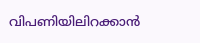വിപണിയിലിറക്കാൻ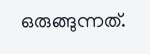ഒരുങ്ങുന്നത്.